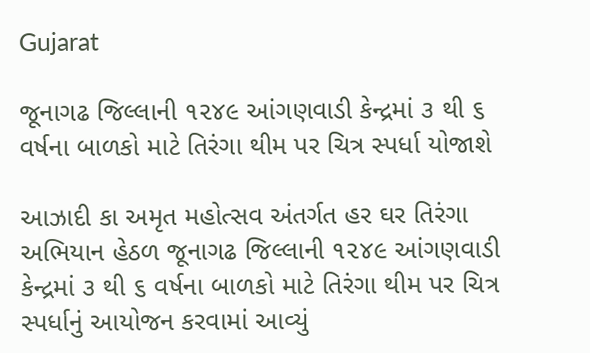Gujarat

જૂનાગઢ જિલ્લાની ૧૨૪૯ આંગણવાડી કેન્દ્રમાં ૩ થી ૬ વર્ષના બાળકો માટે તિરંગા થીમ પર ચિત્ર સ્પર્ધા યોજાશે

આઝાદી કા અમૃત મહોત્સવ અંતર્ગત હર ઘર તિરંગા અભિયાન હેઠળ જૂનાગઢ જિલ્લાની ૧૨૪૯ આંગણવાડી કેન્દ્રમાં ૩ થી ૬ વર્ષના બાળકો માટે તિરંગા થીમ પર ચિત્ર સ્પર્ધાનું આયોજન કરવામાં આવ્યું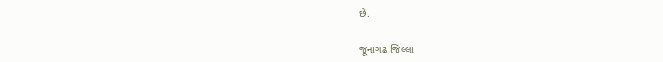છે.

જૂનાગઢ જિલ્લા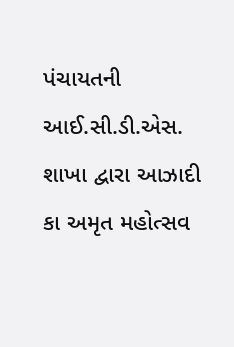પંચાયતની આઈ.સી.ડી.એસ. શાખા દ્વારા આઝાદી કા અમૃત મહોત્સવ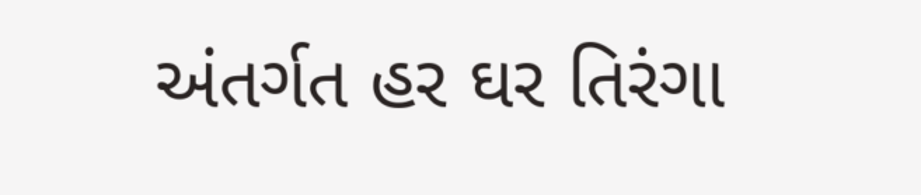અંતર્ગત હર ઘર તિરંગા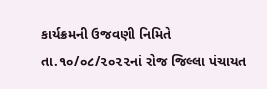કાર્યક્રમની ઉજવણી નિમિતે તા.૧૦/૦૮/૨૦૨૨નાં રોજ જિલ્લા પંચાયત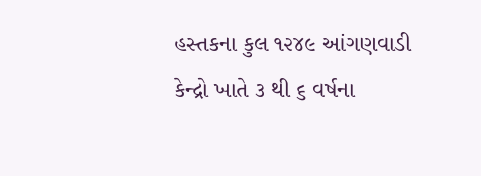હસ્તકના કુલ ૧૨૪૯ આંગણવાડી કેન્દ્રો ખાતે ૩ થી ૬ વર્ષના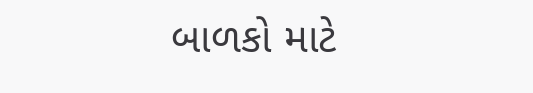બાળકો માટે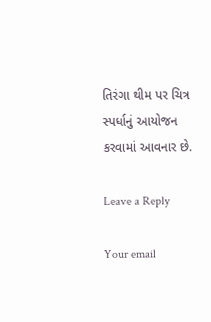તિરંગા થીમ પર ચિત્ર સ્પર્ધાનું આયોજન કરવામાં આવનાર છે.

Leave a Reply

Your email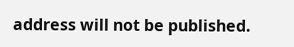address will not be published.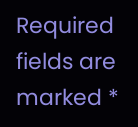Required fields are marked *